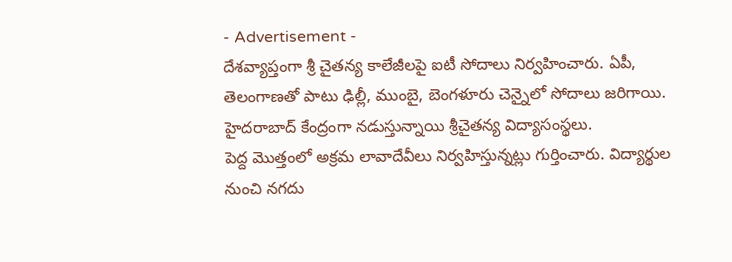- Advertisement -
దేశవ్యాప్తంగా శ్రీ చైతన్య కాలేజీలపై ఐటీ సోదాలు నిర్వహించారు. ఏపీ, తెలంగాణతో పాటు ఢిల్లీ, ముంబై, బెంగళూరు చెన్నైలో సోదాలు జరిగాయి. హైదరాబాద్ కేంద్రంగా నడుస్తున్నాయి శ్రీచైతన్య విద్యాసంస్థలు.
పెద్ద మొత్తంలో అక్రమ లావాదేవీలు నిర్వహిస్తున్నట్లు గుర్తించారు. విద్యార్థుల నుంచి నగదు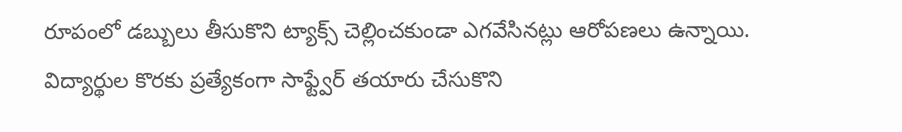రూపంలో డబ్బులు తీసుకొని ట్యాక్స్ చెల్లించకుండా ఎగవేసినట్లు ఆరోపణలు ఉన్నాయి.
విద్యార్థుల కొరకు ప్రత్యేకంగా సాఫ్ట్వేర్ తయారు చేసుకొని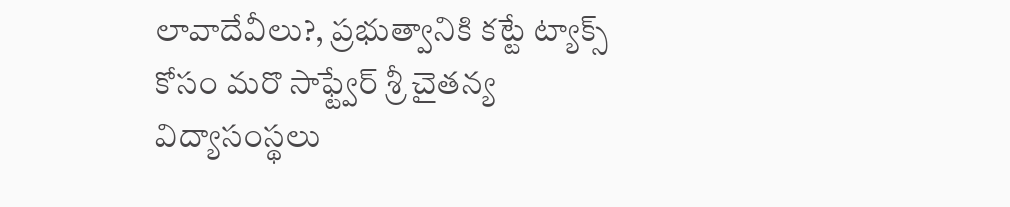లావాదేవీలు?, ప్రభుత్వానికి కట్టే ట్యాక్స్ కోసం మరొ సాఫ్ట్వేర్ శ్రీ చైతన్య విద్యాసంస్థలు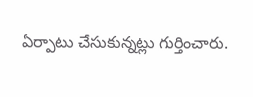ఏర్పాటు చేసుకున్నట్లు గుర్తించారు.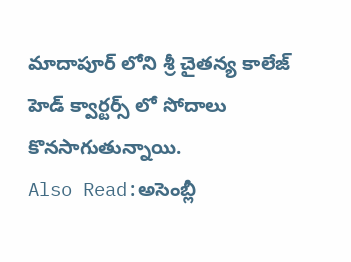మాదాపూర్ లోని శ్రీ చైతన్య కాలేజ్ హెడ్ క్వార్టర్స్ లో సోదాలు కొనసాగుతున్నాయి.
Also Read:అసెంబ్లీ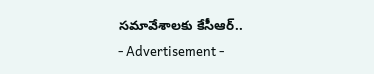సమావేశాలకు కేసీఆర్..
- Advertisement -